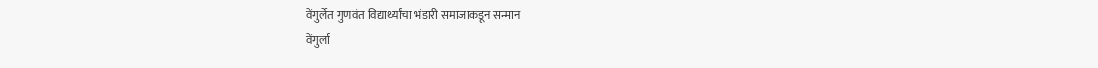वेंगुर्लेत गुणवंत विद्यार्थ्यांचा भंडारी समाजाकडून सन्मान
वेंगुर्ला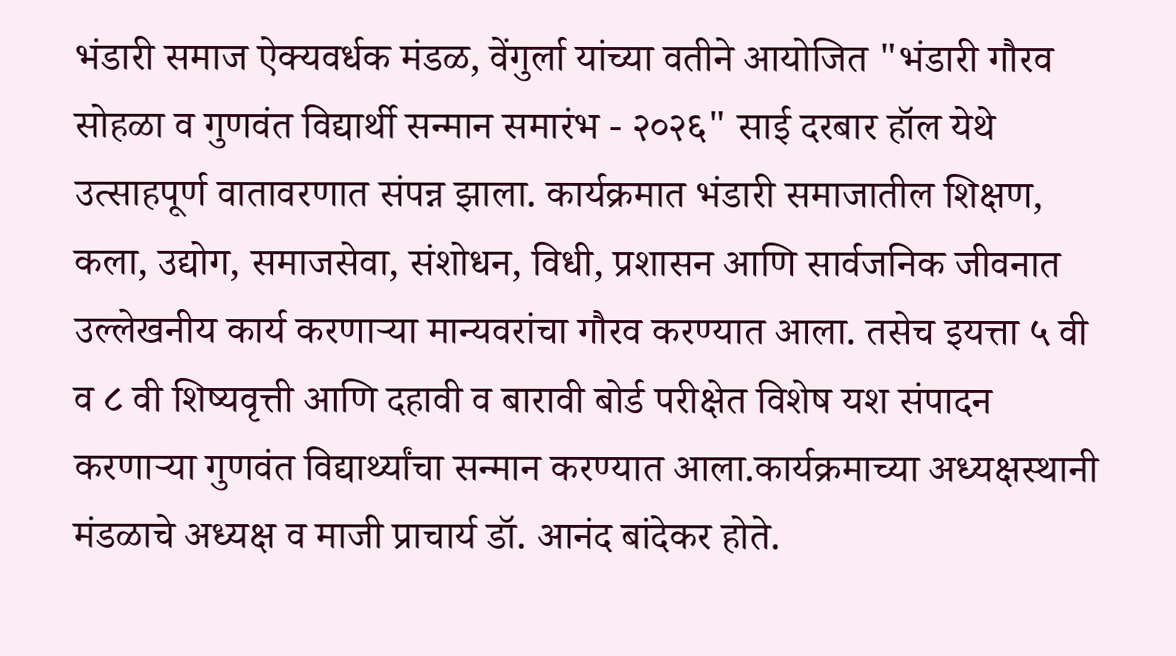भंडारी समाज ऐक्यवर्धक मंडळ, वेंगुर्ला यांच्या वतीने आयोजित "भंडारी गौरव सोहळा व गुणवंत विद्यार्थी सन्मान समारंभ - २०२६" साई दरबार हॉल येथे उत्साहपूर्ण वातावरणात संपन्न झाला. कार्यक्रमात भंडारी समाजातील शिक्षण, कला, उद्योग, समाजसेवा, संशोधन, विधी, प्रशासन आणि सार्वजनिक जीवनात उल्लेखनीय कार्य करणाऱ्या मान्यवरांचा गौरव करण्यात आला. तसेच इयत्ता ५ वी व ८ वी शिष्यवृत्ती आणि दहावी व बारावी बोर्ड परीक्षेत विशेष यश संपादन करणाऱ्या गुणवंत विद्यार्थ्यांचा सन्मान करण्यात आला.कार्यक्रमाच्या अध्यक्षस्थानी मंडळाचे अध्यक्ष व माजी प्राचार्य डॉ. आनंद बांदेकर होते.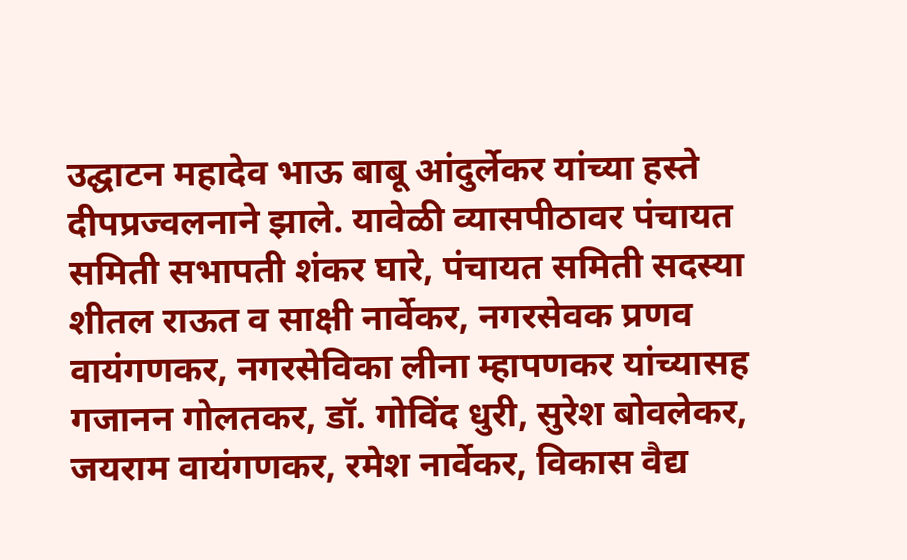उद्घाटन महादेव भाऊ बाबू आंदुर्लेकर यांच्या हस्ते दीपप्रज्वलनाने झाले. यावेळी व्यासपीठावर पंचायत समिती सभापती शंकर घारे, पंचायत समिती सदस्या शीतल राऊत व साक्षी नार्वेकर, नगरसेवक प्रणव वायंगणकर, नगरसेविका लीना म्हापणकर यांच्यासह गजानन गोलतकर, डॉ. गोविंद धुरी, सुरेश बोवलेकर, जयराम वायंगणकर, रमेश नार्वेकर, विकास वैद्य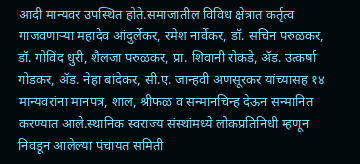आदी मान्यवर उपस्थित होते.समाजातील विविध क्षेत्रात कर्तृत्व गाजवणाऱ्या महादेव आंदुर्लेकर, रमेश नार्वेकर, डॉ. सचिन परुळकर, डॉ. गोविंद धुरी, शैलजा परुळकर, प्रा. शिवानी रोकडे, ॲड. उत्कर्षा गोडकर, ॲड. नेहा बांदेकर, सी.ए. जान्हवी अणसूरकर यांच्यासह १४ मान्यवरांना मानपत्र, शाल, श्रीफळ व सन्मानचिन्ह देऊन सन्मानित करण्यात आले.स्थानिक स्वराज्य संस्थांमध्ये लोकप्रतिनिधी म्हणून निवडून आलेल्या पंचायत समिती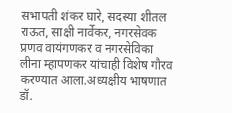सभापती शंकर घारे, सदस्या शीतल राऊत, साक्षी नार्वेकर, नगरसेवक प्रणव वायंगणकर व नगरसेविका लीना म्हापणकर यांचाही विशेष गौरव करण्यात आला.अध्यक्षीय भाषणात डॉ.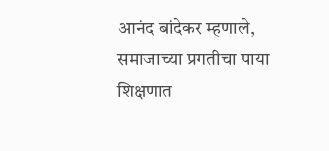आनंद बांदेकर म्हणाले, समाजाच्या प्रगतीचा पाया शिक्षणात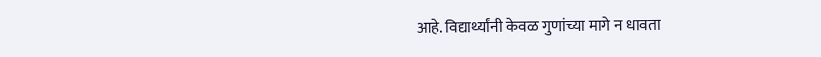आहे. विद्यार्थ्यांनी केवळ गुणांच्या मागे न धावता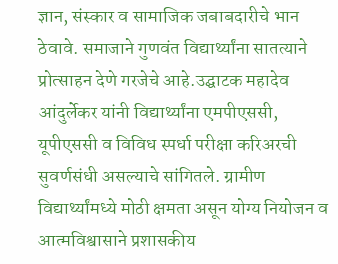ज्ञान, संस्कार व सामाजिक जबाबदारीचे भान ठेवावे. समाजाने गुणवंत विद्यार्थ्यांना सातत्याने प्रोत्साहन देणे गरजेचे आहे.उद्घाटक महादेव आंदुर्लेकर यांनी विद्यार्थ्यांना एमपीएससी, यूपीएससी व विविध स्पर्धा परीक्षा करिअरची सुवर्णसंधी असल्याचे सांगितले. ग्रामीण विद्यार्थ्यांमध्ये मोठी क्षमता असून योग्य नियोजन व आत्मविश्वासाने प्रशासकीय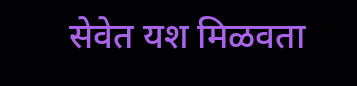सेवेत यश मिळवता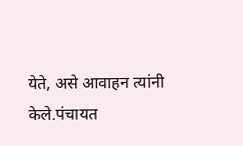येते, असे आवाहन त्यांनी केले.पंचायत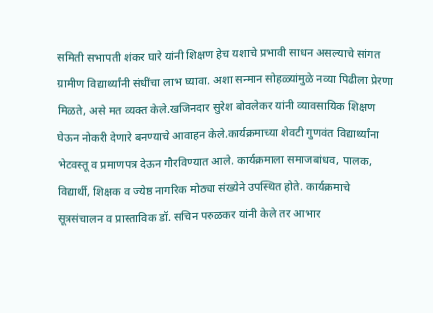समिती सभापती शंकर घारे यांनी शिक्षण हेच यशाचे प्रभावी साधन असल्याचे सांगत ग्रामीण विद्यार्थ्यांनी संधींचा लाभ घ्यावा. अशा सन्मान सोहळ्यांमुळे नव्या पिढीला प्रेरणा मिळते, असे मत व्यक्त केले.खजिनदार सुरेश बोवलेकर यांनी व्यावसायिक शिक्षण घेऊन नोकरी देणारे बनण्याचे आवाहन केले.कार्यक्रमाच्या शेवटी गुणवंत विद्यार्थ्यांना भेटवस्तू व प्रमाणपत्र देऊन गौरविण्यात आले. कार्यक्रमाला समाजबांधव, पालक, विद्यार्थी, शिक्षक व ज्येष्ठ नागरिक मोठ्या संख्येने उपस्थित होते. कार्यक्रमाचे सूत्रसंचालन व प्रास्ताविक डॉ. सचिन परुळकर यांनी केले तर आभार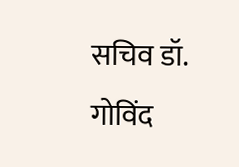सचिव डॉ. गोविंद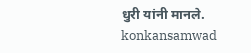धुरी यांनी मानले.
konkansamwad